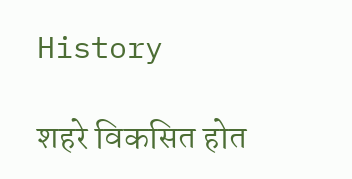History

शहरे विकसित होत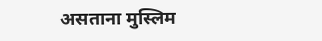असताना मुस्लिम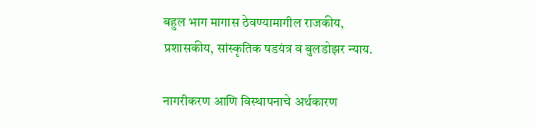बहुल भाग मागास ठेवण्यामागील राजकीय, प्रशासकीय, सांस्कृतिक षडयंत्र व बुलडोझर न्याय.

नागरीकरण आणि विस्थापनाचे अर्थकारण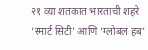२१ व्या शतकात भारताची शहरे ‘स्मार्ट सिटी’ आणि ‘ग्लोबल हब’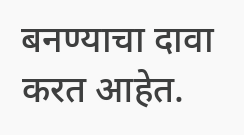बनण्याचा दावा करत आहेत.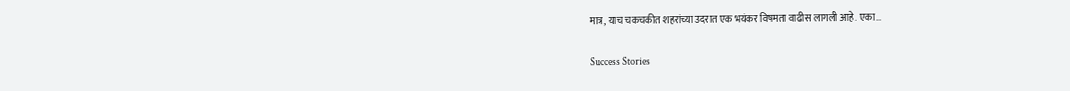मात्र, याच चकचकीत शहरांच्या उदरात एक भयंकर विषमता वाढीस लागली आहे. एका…

Success Stories